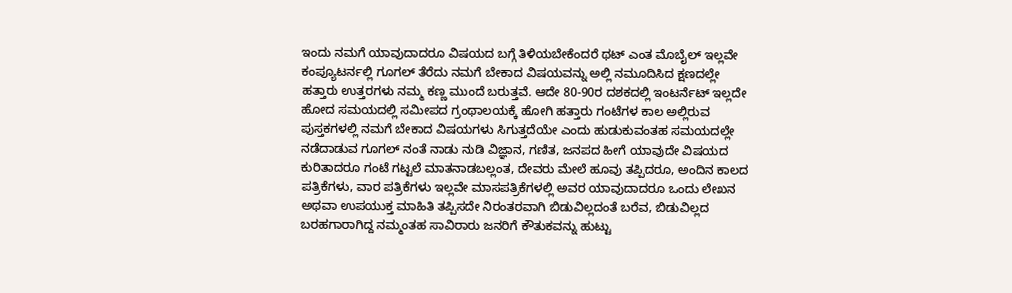ಇಂದು ನಮಗೆ ಯಾವುದಾದರೂ ವಿಷಯದ ಬಗ್ಗೆ ತಿಳಿಯಬೇಕೆಂದರೆ ಥಟ್ ಎಂತ ಮೊಬೈಲ್ ಇಲ್ಲವೇ ಕಂಪ್ಯೂಟರ್ನಲ್ಲಿ ಗೂಗಲ್ ತೆರೆದು ನಮಗೆ ಬೇಕಾದ ವಿಷಯವನ್ನು ಅಲ್ಲಿ ನಮೂದಿಸಿದ ಕ್ಷಣದಲ್ಲೇ ಹತ್ತಾರು ಉತ್ತರಗಳು ನಮ್ಮ ಕಣ್ಣ ಮುಂದೆ ಬರುತ್ತವೆ. ಆದೇ 80-90ರ ದಶಕದಲ್ಲಿ ಇಂಟರ್ನೆಟ್ ಇಲ್ಲದೇ ಹೋದ ಸಮಯದಲ್ಲಿ ಸಮೀಪದ ಗ್ರಂಥಾಲಯಕ್ಕೆ ಹೋಗಿ ಹತ್ತಾರು ಗಂಟೆಗಳ ಕಾಲ ಅಲ್ಲಿರುವ ಪುಸ್ತಕಗಳಲ್ಲಿ ನಮಗೆ ಬೇಕಾದ ವಿಷಯಗಳು ಸಿಗುತ್ತದೆಯೇ ಎಂದು ಹುಡುಕುವಂತಹ ಸಮಯದಲ್ಲೇ ನಡೆದಾಡುವ ಗೂಗಲ್ ನಂತೆ ನಾಡು ನುಡಿ ವಿಜ್ಞಾನ, ಗಣಿತ, ಜನಪದ ಹೀಗೆ ಯಾವುದೇ ವಿಷಯದ ಕುರಿತಾದರೂ ಗಂಟೆ ಗಟ್ಟಲೆ ಮಾತನಾಡಬಲ್ಲಂತ, ದೇವರು ಮೇಲೆ ಹೂವು ತಪ್ಪಿದರೂ, ಅಂದಿನ ಕಾಲದ ಪತ್ರಿಕೆಗಳು, ವಾರ ಪತ್ರಿಕೆಗಳು ಇಲ್ಲವೇ ಮಾಸಪತ್ರಿಕೆಗಳಲ್ಲಿ ಅವರ ಯಾವುದಾದರೂ ಒಂದು ಲೇಖನ ಅಥವಾ ಉಪಯುಕ್ತ ಮಾಹಿತಿ ತಪ್ಪಿಸದೇ ನಿರಂತರವಾಗಿ ಬಿಡುವಿಲ್ಲದಂತೆ ಬರೆವ, ಬಿಡುವಿಲ್ಲದ ಬರಹಗಾರಾಗಿದ್ದ ನಮ್ಮಂತಹ ಸಾವಿರಾರು ಜನರಿಗೆ ಕೌತುಕವನ್ನು ಹುಟ್ಟು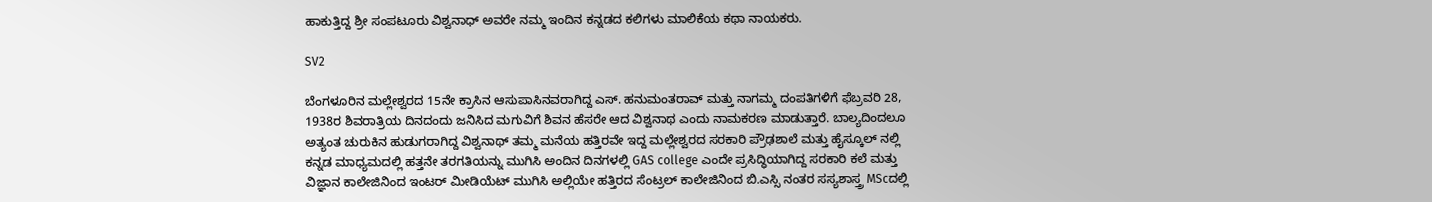ಹಾಕುತ್ತಿದ್ದ ಶ್ರೀ ಸಂಪಟೂರು ವಿಶ್ವನಾಧ್ ಅವರೇ ನಮ್ಮ ಇಂದಿನ ಕನ್ನಡದ ಕಲಿಗಳು ಮಾಲಿಕೆಯ ಕಥಾ ನಾಯಕರು.

SV2

ಬೆಂಗಳೂರಿನ ಮಲ್ಲೇಶ್ವರದ 15ನೇ ಕ್ರಾಸಿನ ಆಸುಪಾಸಿನವರಾಗಿದ್ದ ಎಸ್‌. ಹನುಮಂತರಾವ್‌ ಮತ್ತು ನಾಗಮ್ಮ ದಂಪತಿಗಳಿಗೆ ಫೆಬ್ರವರಿ 28, 1938ರ ಶಿವರಾತ್ರಿಯ ದಿನದಂದು ಜನಿಸಿದ ಮಗುವಿಗೆ ಶಿವನ ಹೆಸರೇ ಆದ ವಿಶ್ವನಾಥ ಎಂದು ನಾಮಕರಣ ಮಾಡುತ್ತಾರೆ. ಬಾಲ್ಯದಿಂದಲೂ ಅತ್ಯಂತ ಚುರುಕಿನ ಹುಡುಗರಾಗಿದ್ದ ವಿಶ್ವನಾಥ್ ತಮ್ಮ ಮನೆಯ ಹತ್ತಿರವೇ ಇದ್ದ ಮಲ್ಲೇಶ್ವರದ ಸರಕಾರಿ ಪ್ರೌಢಶಾಲೆ ಮತ್ತು ಹೈಸ್ಕೂಲ್ ನಲ್ಲಿ ಕನ್ನಡ ಮಾಧ್ಯಮದಲ್ಲಿ ಹತ್ತನೇ ತರಗತಿಯನ್ನು ಮುಗಿಸಿ ಅಂದಿನ ದಿನಗಳಲ್ಲಿ GAS college ಎಂದೇ ಪ್ರಸಿದ್ಧಿಯಾಗಿದ್ದ ಸರಕಾರಿ ಕಲೆ ಮತ್ತು ವಿಜ್ಞಾನ ಕಾಲೇಜಿನಿಂದ ಇಂಟರ್ ಮೀಡಿಯೆಟ್‌ ಮುಗಿಸಿ ಅಲ್ಲಿಯೇ ಹತ್ತಿರದ ಸೆಂಟ್ರಲ್‌ ಕಾಲೇಜಿನಿಂದ ಬಿ.ಎಸ್ಸಿ ನಂತರ ಸಸ್ಯಶಾಸ್ತ್ರ MScದಲ್ಲಿ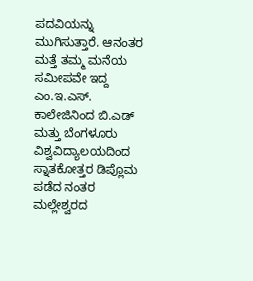ಪದವಿಯನ್ನು ಮುಗಿಸುತ್ತಾರೆ. ಆನಂತರ ಮತ್ತೆ ತಮ್ಮ ಮನೆಯ ಸಮೀಪವೇ ಇದ್ದ ಎಂ.ಇ.ಎಸ್‌. ಕಾಲೇಜಿನಿಂದ ಬಿ.ಎಡ್‌ ಮತ್ತು ಬೆಂಗಳೂರು ವಿಶ್ವವಿದ್ಯಾಲಯದಿಂದ ಸ್ನಾತಕೋತ್ತರ ಡಿಪ್ಲೊಮ ಪಡೆದ ನಂತರ ಮಲ್ಲೇಶ್ವರದ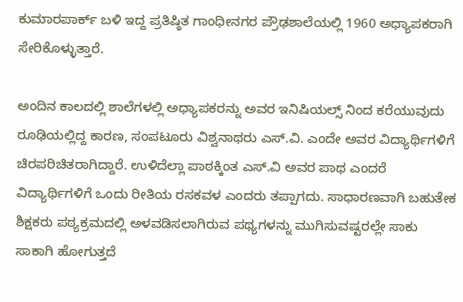ಕುಮಾರಪಾರ್ಕ್ ಬಳಿ ಇದ್ದ ಪ್ರತಿಷ್ಠಿತ ಗಾಂಧೀನಗರ ಪ್ರೌಢಶಾಲೆಯಲ್ಲಿ 1960 ಅಧ್ಯಾಪಕರಾಗಿ ಸೇರಿಕೊಳ್ಳುತ್ತಾರೆ.

ಅಂದಿನ ಕಾಲದಲ್ಲಿ ಶಾಲೆಗಳಲ್ಲಿ ಅಧ್ಯಾಪಕರನ್ನು ಅವರ ಇನಿಷಿಯಲ್ಸ್ ನಿಂದ ಕರೆಯುವುದು ರೂಢಿಯಲ್ಲಿದ್ದ ಕಾರಣ, ಸಂಪಟೂರು ವಿಶ್ವನಾಥರು ಎಸ್.ವಿ. ಎಂದೇ ಅವರ ವಿದ್ಯಾರ್ಥಿಗಳಿಗೆ ಚಿರಪರಿಚಿತರಾಗಿದ್ದಾರೆ. ಉಳಿದೆಲ್ಲಾ ಪಾಠಕ್ಕಿಂತ ಎಸ್.ವಿ ಅವರ ಪಾಥ ಎಂದರೆ ವಿದ್ಯಾರ್ಥಿಗಳಿಗೆ ಒಂದು ರೀತಿಯ ರಸಕವಳ ಎಂದರು ತಪ್ಪಾಗದು. ಸಾಧಾರಣವಾಗಿ ಬಹುತೇಕ ಶಿಕ್ಷಕರು ಪಠ್ಯಕ್ರಮದಲ್ಲಿ ಅಳವಡಿಸಲಾಗಿರುವ ಪಥ್ಯಗಳನ್ನು ಮುಗಿಸುವಷ್ಟರಲ್ಲೇ ಸಾಕು ಸಾಕಾಗಿ ಹೋಗುತ್ತದೆ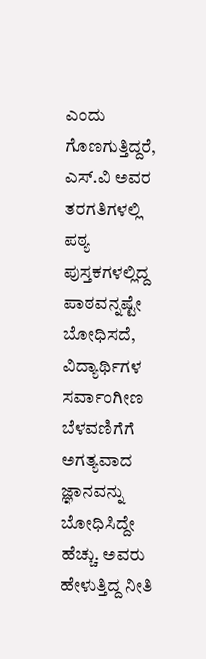ಎಂದು ಗೊಣಗುತ್ತಿದ್ದರೆ, ಎಸ್.ವಿ ಅವರ ತರಗತಿಗಳಲ್ಲಿ ಪಠ್ಯ ಪುಸ್ತಕಗಳಲ್ಲಿದ್ದ ಪಾಠವನ್ನಷ್ಟೇ ಬೋಧಿಸದೆ, ವಿದ್ಯಾರ್ಥಿಗಳ ಸರ್ವಾಂಗೀಣ ಬೆಳವಣಿಗೆಗೆ ಅಗತ್ಯವಾದ ಜ್ಞಾನವನ್ನು ಬೋಧಿಸಿದ್ದೇ ಹೆಚ್ಚು. ಅವರು ಹೇಳುತ್ತಿದ್ದ ನೀತಿ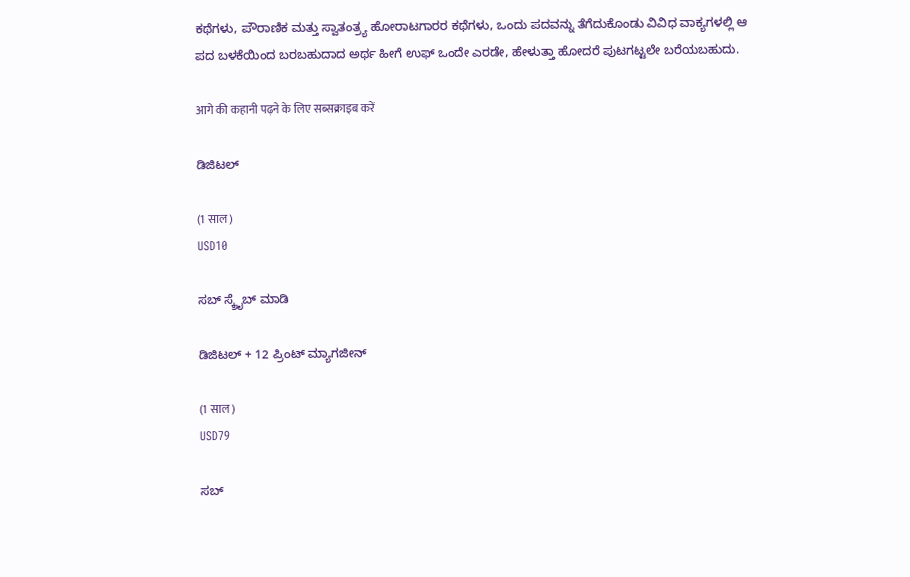ಕಥೆಗಳು, ಪೌರಾಣಿಕ ಮತ್ತು ಸ್ವಾತಂತ್ರ್ಯ ಹೋರಾಟಗಾರರ ಕಥೆಗಳು, ಒಂದು ಪದವನ್ನು ತೆಗೆದುಕೊಂಡು ವಿವಿಧ ವಾಕ್ಯಗಳಲ್ಲಿ ಆ ಪದ ಬಳಕೆಯಿಂದ ಬರಬಹುದಾದ ಅರ್ಥ ಹೀಗೆ ಉಫ್ ಒಂದೇ ಎರಡೇ, ಹೇಳುತ್ತಾ ಹೋದರೆ ಪುಟಗಟ್ಟಲೇ ಬರೆಯಬಹುದು.

आगे की कहानी पढ़ने के लिए सब्सक्राइब करें

ಡಿಜಿಟಲ್

(1 साल)
USD10

ಸಬ್ ಸ್ಕ್ರೈಬ್ ಮಾಡಿ

ಡಿಜಿಟಲ್ + 12 ಪ್ರಿಂಟ್ ಮ್ಯಾಗಜೀನ್

(1 साल)
USD79

ಸಬ್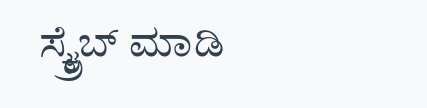ಸ್ಕ್ರೈಬ್ ಮಾಡಿ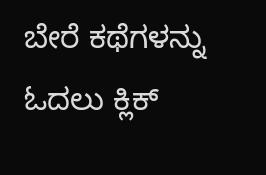ಬೇರೆ ಕಥೆಗಳನ್ನು ಓದಲು ಕ್ಲಿಕ್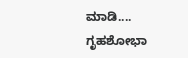ಮಾಡಿ....
ಗೃಹಶೋಭಾ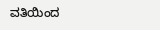ವತಿಯಿಂದ